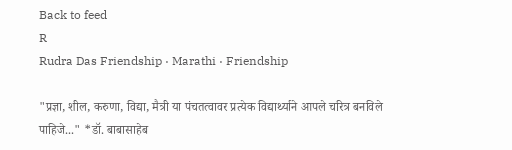Back to feed
R
Rudra Das Friendship · Marathi · Friendship

"प्रज्ञा, शील, करुणा, विद्या, मैत्री या पंचतत्वावर प्रत्येक विद्यार्थ्याने आपले चरित्र बनविले पाहिजे..." *डॉ. बाबासाहेब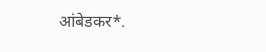आंबेडकर*.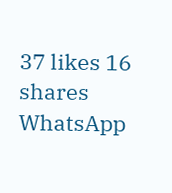37 likes 16 shares
WhatsApp